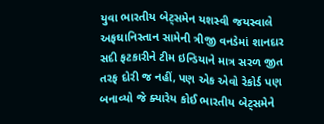યુવા ભારતીય બેટ્સમેન યશસ્વી જયસ્વાલે અફઘાનિસ્તાન સામેની ત્રીજી વનડેમાં શાનદાર સદી ફટકારીને ટીમ ઇન્ડિયાને માત્ર સરળ જીત તરફ દોરી જ નહીં, પણ એક એવો રેકોર્ડ પણ બનાવ્યો જે ક્યારેય કોઈ ભારતીય બેટ્સમેને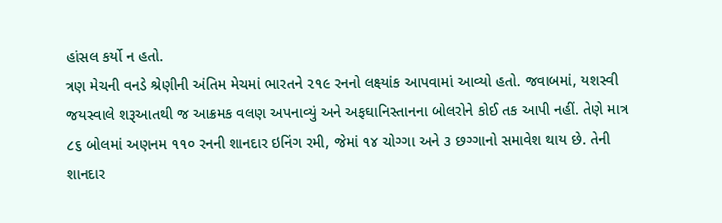હાંસલ કર્યો ન હતો.
ત્રણ મેચની વનડે શ્રેણીની અંતિમ મેચમાં ભારતને ૨૧૯ રનનો લક્ષ્યાંક આપવામાં આવ્યો હતો. જવાબમાં, યશસ્વી જયસ્વાલે શરૂઆતથી જ આક્રમક વલણ અપનાવ્યું અને અફઘાનિસ્તાનના બોલરોને કોઈ તક આપી નહીં. તેણે માત્ર ૮૬ બોલમાં અણનમ ૧૧૦ રનની શાનદાર ઇનિંગ રમી, જેમાં ૧૪ ચોગ્ગા અને ૩ છગ્ગાનો સમાવેશ થાય છે. તેની શાનદાર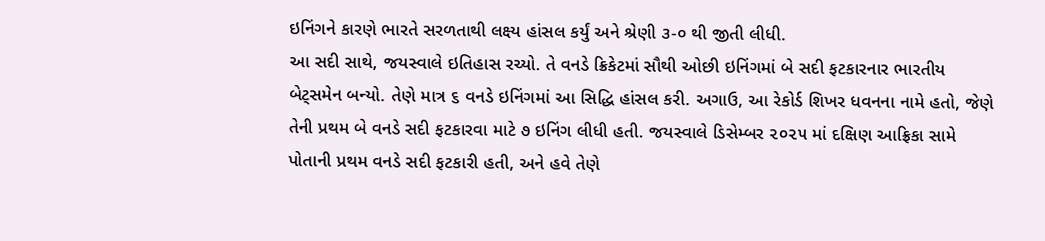ઇનિંગને કારણે ભારતે સરળતાથી લક્ષ્ય હાંસલ કર્યું અને શ્રેણી ૩-૦ થી જીતી લીધી.
આ સદી સાથે, જયસ્વાલે ઇતિહાસ રચ્યો. તે વનડે ક્રિકેટમાં સૌથી ઓછી ઇનિંગમાં બે સદી ફટકારનાર ભારતીય બેટ્સમેન બન્યો. તેણે માત્ર ૬ વનડે ઇનિંગમાં આ સિદ્ધિ હાંસલ કરી. અગાઉ, આ રેકોર્ડ શિખર ધવનના નામે હતો, જેણે તેની પ્રથમ બે વનડે સદી ફટકારવા માટે ૭ ઇનિંગ લીધી હતી. જયસ્વાલે ડિસેમ્બર ૨૦૨૫ માં દક્ષિણ આફ્રિકા સામે પોતાની પ્રથમ વનડે સદી ફટકારી હતી, અને હવે તેણે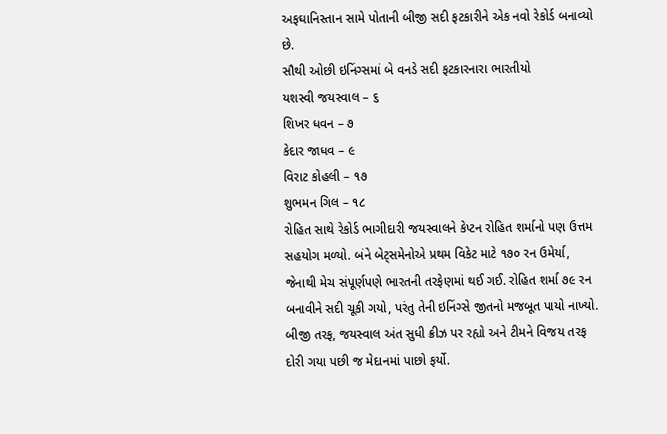અફઘાનિસ્તાન સામે પોતાની બીજી સદી ફટકારીને એક નવો રેકોર્ડ બનાવ્યો છે.
સૌથી ઓછી ઇનિંગ્સમાં બે વનડે સદી ફટકારનારા ભારતીયો
યશસ્વી જયસ્વાલ – ૬
શિખર ધવન – ૭
કેદાર જાધવ – ૯
વિરાટ કોહલી – ૧૭
શુભમન ગિલ – ૧૮
રોહિત સાથે રેકોર્ડ ભાગીદારી જયસ્વાલને કેપ્ટન રોહિત શર્માનો પણ ઉત્તમ સહયોગ મળ્યો. બંને બેટ્સમેનોએ પ્રથમ વિકેટ માટે ૧૭૦ રન ઉમેર્યા, જેનાથી મેચ સંપૂર્ણપણે ભારતની તરફેણમાં થઈ ગઈ. રોહિત શર્મા ૭૯ રન બનાવીને સદી ચૂકી ગયો, પરંતુ તેની ઇનિંગ્સે જીતનો મજબૂત પાયો નાખ્યો. બીજી તરફ, જયસ્વાલ અંત સુધી ક્રીઝ પર રહ્યો અને ટીમને વિજય તરફ દોરી ગયા પછી જ મેદાનમાં પાછો ફર્યો.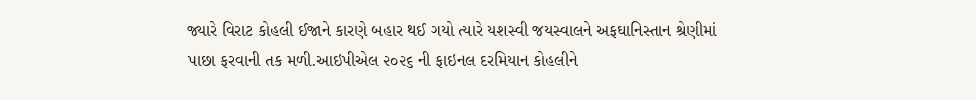જ્યારે વિરાટ કોહલી ઈજાને કારણે બહાર થઈ ગયો ત્યારે યશસ્વી જયસ્વાલને અફઘાનિસ્તાન શ્રેણીમાં પાછા ફરવાની તક મળી.આઇપીએલ ૨૦૨૬ ની ફાઇનલ દરમિયાન કોહલીને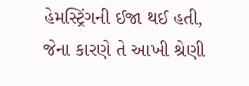હેમસ્ટ્રિંગની ઈજા થઈ હતી, જેના કારણે તે આખી શ્રેણી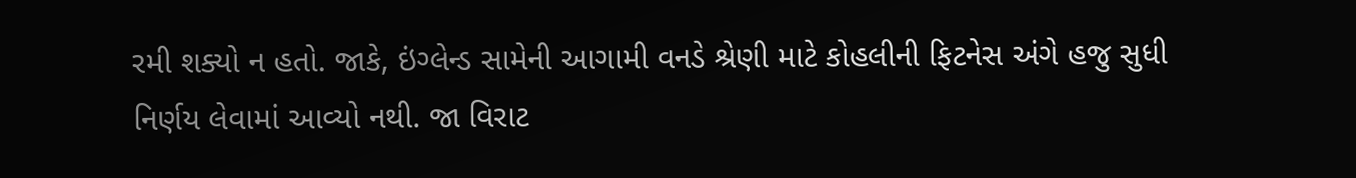રમી શક્યો ન હતો. જાકે, ઇંગ્લેન્ડ સામેની આગામી વનડે શ્રેણી માટે કોહલીની ફિટનેસ અંગે હજુ સુધી નિર્ણય લેવામાં આવ્યો નથી. જા વિરાટ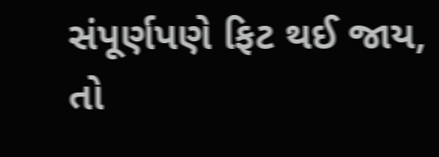સંપૂર્ણપણે ફિટ થઈ જાય, તો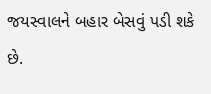જયસ્વાલને બહાર બેસવું પડી શકે છે.